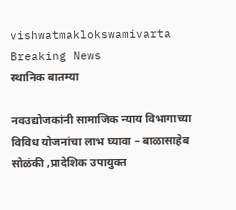vishwatmaklokswamivarta
Breaking News
स्थानिक बातम्या

नवउद्योजकांनी सामाजिक न्याय विभागाच्या विविध योजनांचा लाभ घ्यावा – बाळासाहेब सोळंकी ,प्रादेशिक उपायुक्त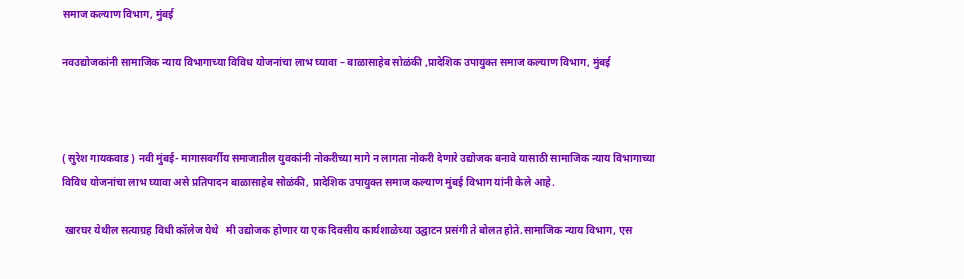समाज कल्याण विभाग, मुंबई

नवउद्योजकांनी सामाजिक न्याय विभागाच्या विविध योजनांचा लाभ घ्यावा – बाळासाहेब सोळंकी ,प्रादेशिक उपायुक्त समाज कल्याण विभाग, मुंबई



( सुरेश गायकवाड ) नवी मुंबई- मागासवर्गीय समाजातील युवकांनी नोकरीच्या मागे न लागता नोकरी देणारे उद्योजक बनावे यासाठी सामाजिक न्याय विभागाच्या विविध योजनांचा लाभ घ्यावा असे प्रतिपादन बाळासाहेब सोळंकी, प्रादेशिक उपायुक्त समाज कल्याण मुंबई विभाग यांनी केले आहे.

 खारघर येथील सत्याग्रह विधी कॉलेज येथे   मी उद्योजक होणार या एक दिवसीय कार्यशाळेच्या उद्घाटन प्रसंगी ते बोलत होते.सामाजिक न्याय विभाग, एस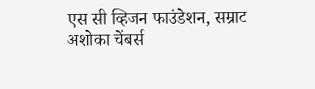एस सी व्हिजन फाउंडेशन, सम्राट अशोका चेंबर्स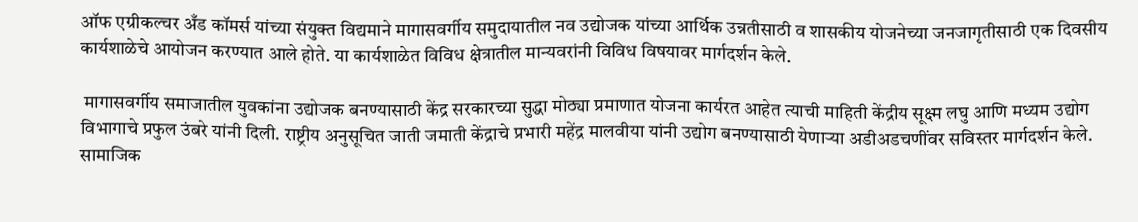ऑफ एग्रीकल्चर अँड कॉमर्स यांच्या संयुक्त विद्यमाने मागासवर्गीय समुदायातील नव उद्योजक यांच्या आर्थिक उन्नतीसाठी व शासकीय योजनेच्या जनजागृतीसाठी एक दिवसीय कार्यशाळेचे आयोजन करण्यात आले होते. या कार्यशाळेत विविध क्षेत्रातील मान्यवरांनी विविध विषयावर मार्गदर्शन केले.

 मागासवर्गीय समाजातील युवकांना उद्योजक बनण्यासाठी केंद्र सरकारच्या सुद्धा मोठ्या प्रमाणात योजना कार्यरत आहेत त्याची माहिती केंद्रीय सूक्ष्म लघु आणि मध्यम उद्योग विभागाचे प्रफुल उंबरे यांनी दिली. राष्ट्रीय अनुसूचित जाती जमाती केंद्राचे प्रभारी महेंद्र मालवीया यांनी उद्योग बनण्यासाठी येणाऱ्या अडीअडचणींवर सविस्तर मार्गदर्शन केले. सामाजिक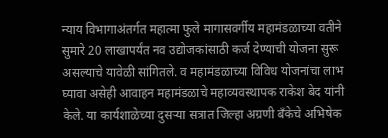न्याय विभागाअंतर्गत महात्मा फुले मागासवर्गीय महामंडळाच्या वतीने सुमारे 20 लाखापर्यंत नव उद्योजकांसाठी कर्ज देण्याची योजना सुरू असल्याचे यावेळी सांगितले. व महामंडळाच्या विविध योजनांचा लाभ घ्यावा असेही आवाहन महामंडळाचे महाव्यवस्थापक राकेश बेद यांनी केले. या कार्यशाळेच्या दुसऱ्या सत्रात जिल्हा अग्रणी बँकेचे अभिषेक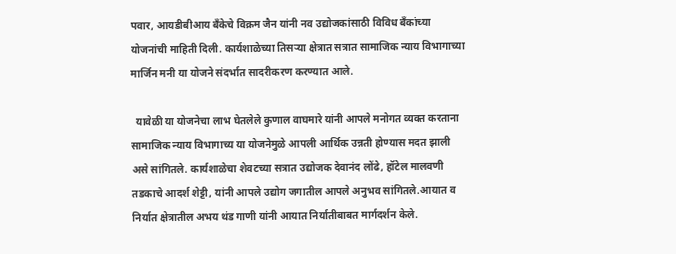पवार, आयडीबीआय बँकेचे विक्रम जैन यांनी नव उद्योजकांसाठी विविध बँकांच्या योजनांची माहिती दिली. कार्यशाळेच्या तिसऱ्या क्षेत्रात सत्रात सामाजिक न्याय विभागाच्या मार्जिन मनी या योजने संदर्भात सादरीकरण करण्यात आले.

  यावेळी या योजनेचा लाभ घेतलेले कुणाल वाघमारे यांनी आपले मनोगत व्यक्त करताना सामाजिक न्याय विभागाच्य या योजनेमुळे आपली आर्थिक उन्नती होण्यास मदत झाली असे सांगितले. कार्यशाळेचा शेवटच्या सत्रात उद्योजक देवानंद लोंढे, हॉटेल मालवणी तडकाचे आदर्श शेट्टी, यांनी आपले उद्योग जगातील आपले अनुभव सांगितले.आयात व निर्यात क्षेत्रातील अभय थंड गाणी यांनी आयात निर्यातीबाबत मार्गदर्शन केले.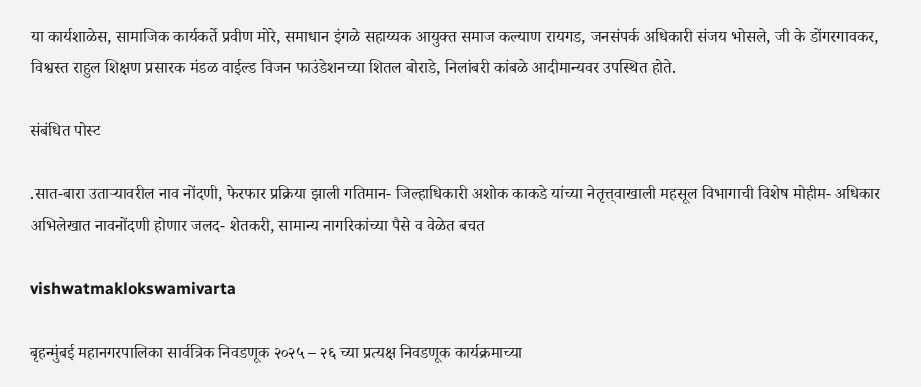या कार्यशाळेस, सामाजिक कार्यकर्ते प्रवीण मोरे, समाधान इंगळे सहाय्यक आयुक्त समाज कल्याण रायगड, जनसंपर्क अधिकारी संजय भोसले, जी के डोंगरगावकर, विश्वस्त राहुल शिक्षण प्रसारक मंडळ वाईल्ड विजन फाउंडेशनच्या शितल बोराडे, निलांबरी कांबळे आदीमान्यवर उपस्थित होते.

संबंधित पोस्ट

.सात-बारा उताऱ्यावरील नाव नोंदणी, फेरफार प्रक्रिया झाली गतिमान- जिल्हाधिकारी अशोक काकडे यांच्या नेतृत्त्‌वाखाली महसूल विभागाची विशेष मोहीम- अधिकार अभिलेखात नावनोंदणी होणार जलद- शेतकरी, सामान्य नागरिकांच्या पैसे व वेळेत बचत

vishwatmaklokswamivarta

बृहन्‍मुंबई महानगरपालिका सार्वत्रिक निवडणूक २०२५ – २६ च्‍या प्रत्‍यक्ष निवडणूक कार्यक्रमाच्‍या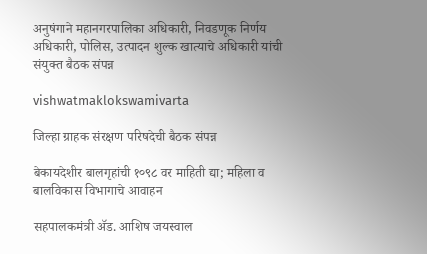अनुषंगाने महानगरपालिका अधिकारी, निवडणूक निर्णय अधिकारी, पोलिस, उत्‍पादन शुल्‍क खात्‍याचे अधिकारी यांची संयुक्‍त बैठक संपन्न

vishwatmaklokswamivarta

जिल्हा ग्राहक संरक्षण परिषदेची बैठक संपन्न

बेकायदेशीर बालगृहांची १०९८ वर माहिती द्या; महिला व बालविकास विभागाचे आवाहन

सहपालकमंत्री ॲड. आशिष जयस्वाल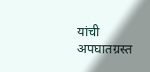यांची अपघातग्रस्त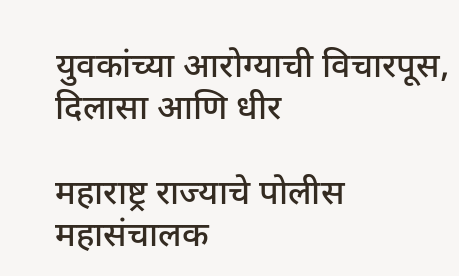युवकांच्या आरोग्याची विचारपूस, दिलासा आणि धीर

महाराष्ट्र राज्याचे पोलीस महासंचालक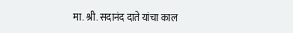मा. श्री. सदानंद दाते यांचा काल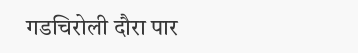गडचिरोली दौरा पार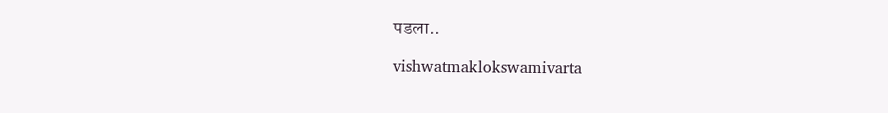पडला..

vishwatmaklokswamivarta